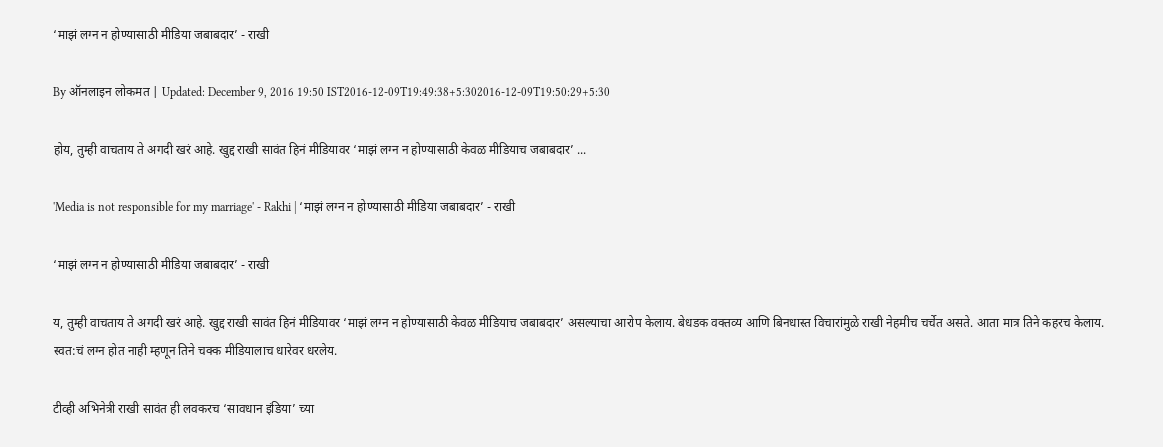‘माझं लग्न न होण्यासाठी मीडिया जबाबदार’ - राखी

By ऑनलाइन लोकमत | Updated: December 9, 2016 19:50 IST2016-12-09T19:49:38+5:302016-12-09T19:50:29+5:30

होय, तुम्ही वाचताय ते अगदी खरं आहे. खुद्द राखी सावंत हिनं मीडियावर ‘माझं लग्न न होण्यासाठी केवळ मीडियाच जबाबदार’ ...

'Media is not responsible for my marriage' - Rakhi | ‘माझं लग्न न होण्यासाठी मीडिया जबाबदार’ - राखी

‘माझं लग्न न होण्यासाठी मीडिया जबाबदार’ - राखी

य, तुम्ही वाचताय ते अगदी खरं आहे. खुद्द राखी सावंत हिनं मीडियावर ‘माझं लग्न न होण्यासाठी केवळ मीडियाच जबाबदार’ असल्याचा आरोप केलाय. बेधडक वक्तव्य आणि बिनधास्त विचारांमुळे राखी नेहमीच चर्चेत असते. आता मात्र तिने कहरच केलाय. स्वत:चं लग्न होत नाही म्हणून तिने चक्क मीडियालाच धारेवर धरलेय.

टीव्ही अभिनेत्री राखी सावंत ही लवकरच ‘सावधान इंडिया’ च्या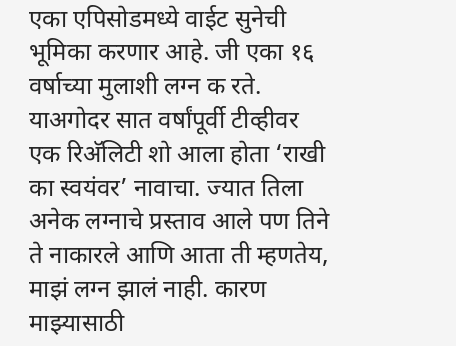एका एपिसोडमध्ये वाईट सुनेची भूमिका करणार आहे. जी एका १६ वर्षाच्या मुलाशी लग्न क रते. याअगोदर सात वर्षांपूर्वी टीव्हीवर एक रिअ‍ॅलिटी शो आला होता ‘राखी का स्वयंवर’ नावाचा. ज्यात तिला अनेक लग्नाचे प्रस्ताव आले पण तिने ते नाकारले आणि आता ती म्हणतेय, माझं लग्न झालं नाही. कारण माझ्यासाठी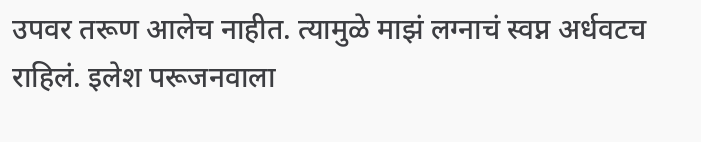उपवर तरूण आलेच नाहीत. त्यामुळे माझं लग्नाचं स्वप्न अर्धवटच राहिलं. इलेश परूजनवाला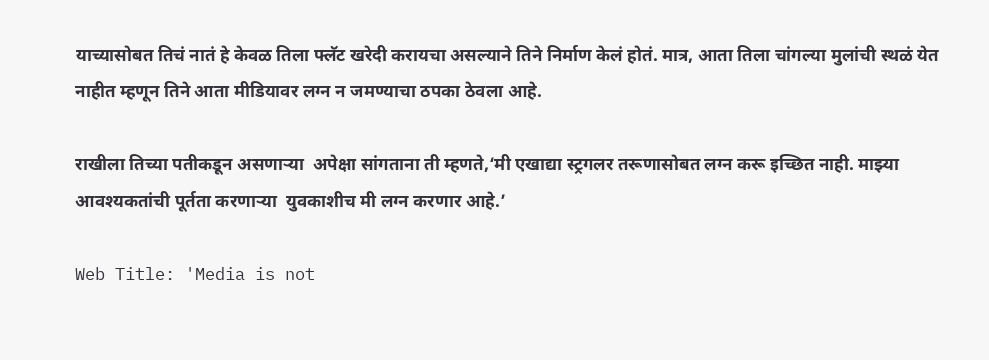याच्यासोबत तिचं नातं हे केवळ तिला फ्लॅट खरेदी करायचा असल्याने तिने निर्माण केलं होतं. मात्र, आता तिला चांगल्या मुलांची स्थळं येत नाहीत म्हणून तिने आता मीडियावर लग्न न जमण्याचा ठपका ठेवला आहे.

राखीला तिच्या पतीकडून असणाऱ्या  अपेक्षा सांगताना ती म्हणते,‘मी एखाद्या स्ट्रगलर तरूणासोबत लग्न करू इच्छित नाही. माझ्या आवश्यकतांची पूर्तता करणाऱ्या  युवकाशीच मी लग्न करणार आहे.’

Web Title: 'Media is not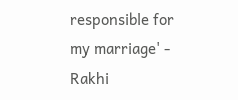responsible for my marriage' - Rakhi